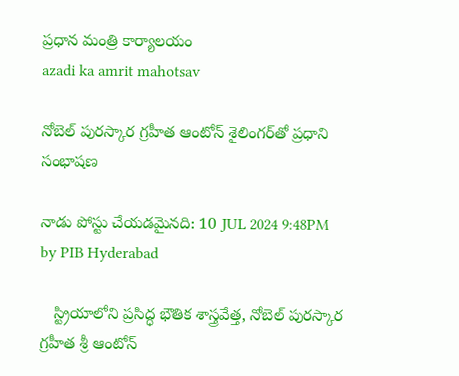ప్రధాన మంత్రి కార్యాలయం
azadi ka amrit mahotsav

నోబెల్ పురస్కార గ్రహీత ఆంటోన్ శైలింగర్‌తో ప్రధాని సంభాషణ

నాడు పోస్టు చేయడమైనది: 10 JUL 2024 9:48PM by PIB Hyderabad

   స్ట్రియాలోని ప్రసిద్ధ భౌతిక శాస్త్రవేత్త, నోబెల్ పురస్కార గ్రహీత శ్రీ ఆంటోన్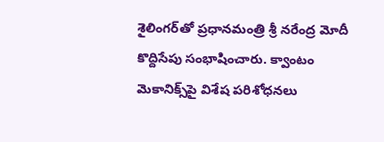శైలింగర్‌తో ప్ర‌ధానమంత్రి శ్రీ న‌రేంద్ర మోదీ కొద్దిసేపు సంభాషించారు. క్వాంటం మెకానిక్స్‌పై విశేష పరిశోధనలు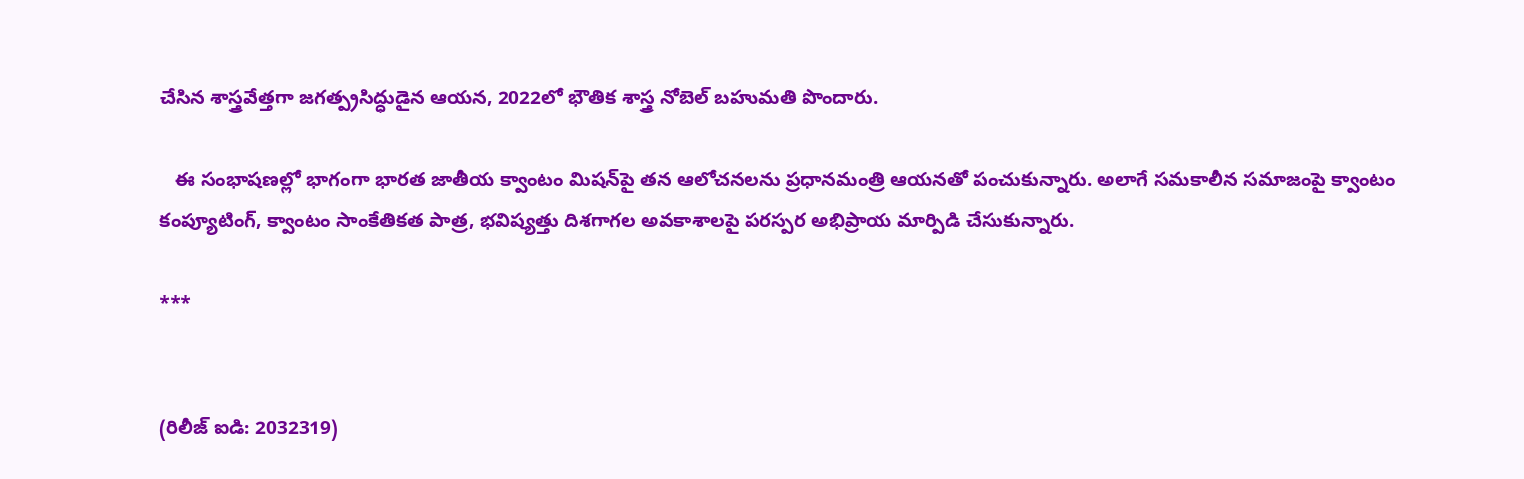చేసిన శాస్త్రవేత్తగా జగత్ప్రసిద్ధుడైన ఆయన, 2022లో భౌతిక శాస్త్ర నోబెల్ బహుమతి పొందారు.

   ఈ సంభాషణల్లో భాగంగా భారత జాతీయ క్వాంటం మిషన్‌పై తన ఆలోచనలను ప్రధానమంత్రి ఆయనతో పంచుకున్నారు. అలాగే సమకాలీన సమాజంపై క్వాంటం కంప్యూటింగ్, క్వాంటం సాంకేతికత పాత్ర, భవిష్యత్తు దిశగాగల అవకాశాలపై పరస్పర అభిప్రాయ మార్పిడి చేసుకున్నారు.

***


(రిలీజ్ ఐడి: 2032319)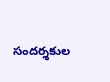సందర్శకుల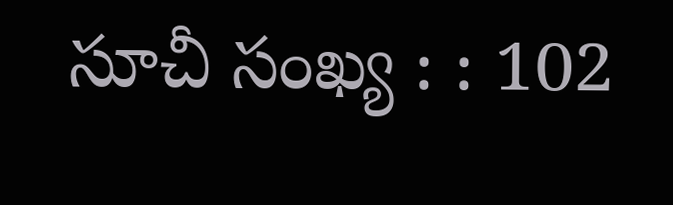సూచీ సంఖ్య : : 102